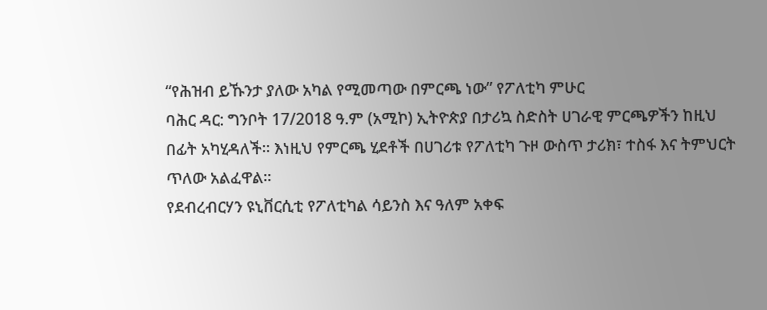“የሕዝብ ይኹንታ ያለው አካል የሚመጣው በምርጫ ነው” የፖለቲካ ምሁር
ባሕር ዳር: ግንቦት 17/2018 ዓ.ም (አሚኮ) ኢትዮጵያ በታሪኳ ስድስት ሀገራዊ ምርጫዎችን ከዚህ በፊት አካሂዳለች። እነዚህ የምርጫ ሂደቶች በሀገሪቱ የፖለቲካ ጉዞ ውስጥ ታሪክ፣ ተስፋ እና ትምህርት ጥለው አልፈዋል።
የደብረብርሃን ዩኒቨርሲቲ የፖለቲካል ሳይንስ እና ዓለም አቀፍ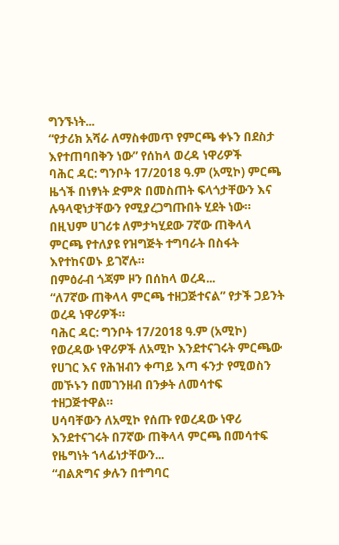ግንኙነት...
“የታሪክ አሻራ ለማስቀመጥ የምርጫ ቀኑን በደስታ እየተጠባበቅን ነው” የሰከላ ወረዳ ነዋሪዎች
ባሕር ዳር: ግንቦት 17/2018 ዓ.ም (አሚኮ) ምርጫ ዜጎች በነፃነት ድምጽ በመስጠት ፍላጎታቸውን እና ሉዓላዊነታቸውን የሚያረጋግጡበት ሂደት ነው። በዚህም ሀገሪቱ ለምታካሂደው 7ኛው ጠቅላላ ምርጫ የተለያዩ የዝግጅት ተግባራት በስፋት እየተከናወኑ ይገኛሉ።
በምዕራብ ጎጃም ዞን በሰከላ ወረዳ...
“ለ7ኛው ጠቅላላ ምርጫ ተዘጋጅተናል” የታች ጋይንት ወረዳ ነዋሪዎች።
ባሕር ዳር: ግንቦት 17/2018 ዓ.ም (አሚኮ) የወረዳው ነዋሪዎች ለአሚኮ እንደተናገሩት ምርጫው የሀገር እና የሕዝብን ቀጣይ እጣ ፋንታ የሚወስን መኾኑን በመገንዘብ በንቃት ለመሳተፍ ተዘጋጅተዋል።
ሀሳባቸውን ለአሚኮ የሰጡ የወረዳው ነዋሪ እንደተናገሩት በ7ኛው ጠቅላላ ምርጫ በመሳተፍ የዜግነት ኀላፊነታቸውን...
“ብልጽግና ቃሉን በተግባር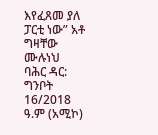እየፈጸመ ያለ ፓርቲ ነው” አቶ ግዛቸው ሙሉነህ
ባሕር ዳር: ግንቦት 16/2018 ዓ.ም (አሚኮ)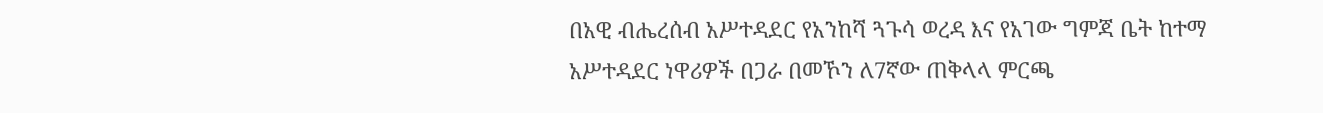በአዊ ብሔረሰብ አሥተዳደር የአንከሻ ጓጉሳ ወረዳ እና የአገው ግምጃ ቤት ከተማ አሥተዳደር ነዋሪዎች በጋራ በመኾን ለ7ኛው ጠቅላላ ምርጫ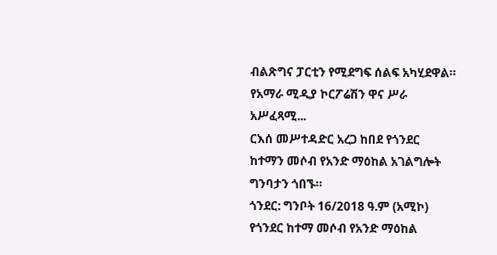ብልጽግና ፓርቲን የሚደግፍ ሰልፍ አካሂደዋል።
የአማራ ሚዲያ ኮርፖሬሽን ዋና ሥራ አሥፈጻሚ...
ርእሰ መሥተዳድር አረጋ ከበደ የጎንደር ከተማን መሶብ የአንድ ማዕከል አገልግሎት ግንባታን ጎበኙ።
ጎንደር: ግንቦት 16/2018 ዓ.ም (አሚኮ) የጎንደር ከተማ መሶብ የአንድ ማዕከል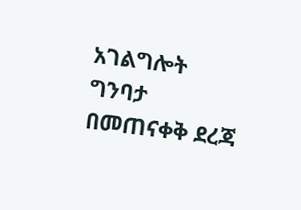አገልግሎት ግንባታ በመጠናቀቅ ደረጃ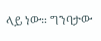ላይ ነው። ግንባታው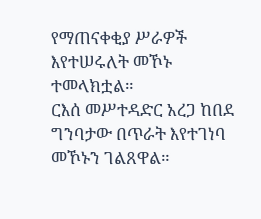የማጠናቀቂያ ሥራዎች እየተሠሩለት መኾኑ ተመላክቷል።
ርእሰ መሥተዳድር አረጋ ከበደ ግንባታው በጥራት እየተገነባ መኾኑን ገልጸዋል።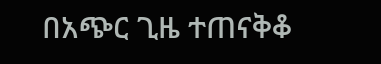በአጭር ጊዜ ተጠናቅቆ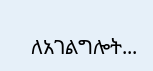ለአገልግሎት...